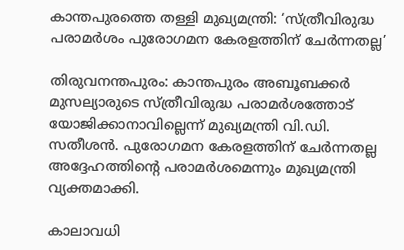കാന്തപുരത്തെ തള്ളി മുഖ്യമന്ത്രി: ‘സ്ത്രീവിരുദ്ധ പരാമര്‍ശം പുരോഗമന കേരളത്തിന് ചേര്‍ന്നതല്ല’

തിരുവനന്തപുരം: കാന്തപുരം അബൂബക്കർ മുസല്യാരുടെ സ്ത്രീവിരുദ്ധ പരാമര്‍ശത്തോട് യോജിക്കാനാവില്ലെന്ന് മുഖ്യമന്ത്രി വി.ഡി. സതീശന്‍. പുരോഗമന കേരളത്തിന് ചേര്‍ന്നതല്ല അദ്ദേഹത്തിന്‍റെ പരാമര്‍ശമെന്നും മുഖ്യമന്ത്രി വ്യക്തമാക്കി.

കാലാവധി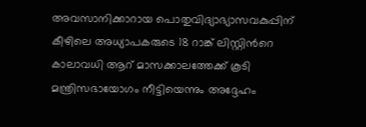അവസാനിക്കാറായ പൊതുവിദ്യാഭ്യാസവകുപ്പിന് കീഴിലെ അധ്യാപകരുടെ 18 റാങ്ക് ലിസ്റ്റിന്‍റെ കാലാവധി ആറ് മാസക്കാലത്തേക്ക് കൂടി മന്ത്രിസഭായോഗം നീട്ടിയെന്നും അദ്ദേഹം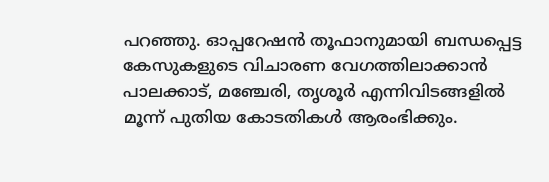പറഞ്ഞു. ഓപ്പറേഷന്‍ തൂഫാനുമായി ബന്ധപ്പെട്ട കേസുകളുടെ വിചാരണ വേഗത്തിലാക്കാന്‍ പാലക്കാട്, മഞ്ചേരി, തൃശൂര്‍ എന്നിവിടങ്ങളില്‍ മൂന്ന് പുതിയ കോടതികള്‍ ആരംഭിക്കും.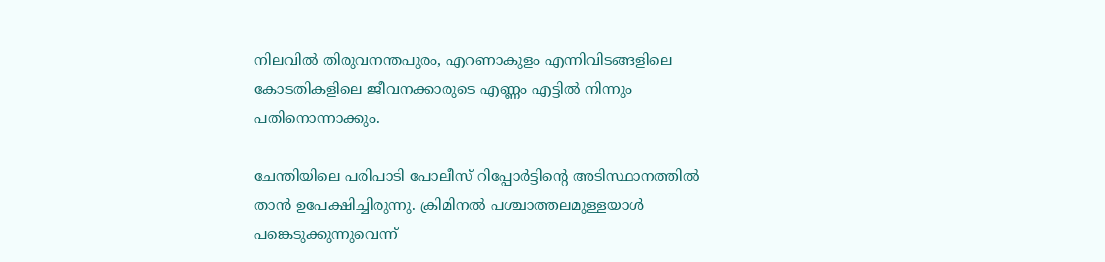നിലവില്‍ തിരുവനന്തപുരം, എറണാകുളം എന്നിവിടങ്ങളിലെ കോടതികളിലെ ജീവനക്കാരുടെ എണ്ണം എട്ടില്‍ നിന്നും പതിനൊന്നാക്കും.

ചേന്തിയിലെ പരിപാടി പോലീസ് റിപ്പോര്‍ട്ടിന്‍റെ അടിസ്ഥാനത്തില്‍ താന്‍ ഉപേക്ഷിച്ചിരുന്നു. ക്രിമിനല്‍ പശ്ചാത്തലമുള്ളയാള്‍ പങ്കെടുക്കുന്നുവെന്ന്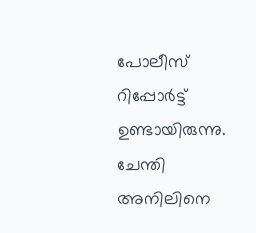പോലീസ് റിപ്പോര്‍ട്ട് ഉണ്ടായിരുന്നു. ചേന്തി അനിലിനെ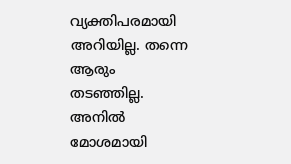വ്യക്തിപരമായി അറിയില്ല. തന്നെ ആരും തടഞ്ഞില്ല. അനില്‍ മോശമായി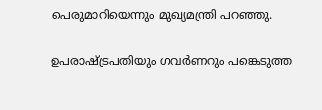പെരുമാറിയെന്നും മുഖ്യമന്ത്രി പറഞ്ഞു.

ഉപരാഷ്ട്രപതിയും ഗവര്‍ണറും പങ്കെടുത്ത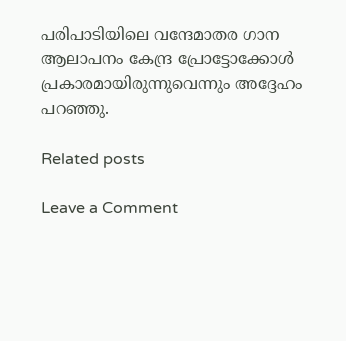പരിപാടിയിലെ വന്ദേമാതര ഗാന ആലാപനം കേന്ദ്ര പ്രോട്ടോക്കോള്‍ പ്രകാരമായിരുന്നുവെന്നും അദ്ദേഹം പറഞ്ഞു.

Related posts

Leave a Comment